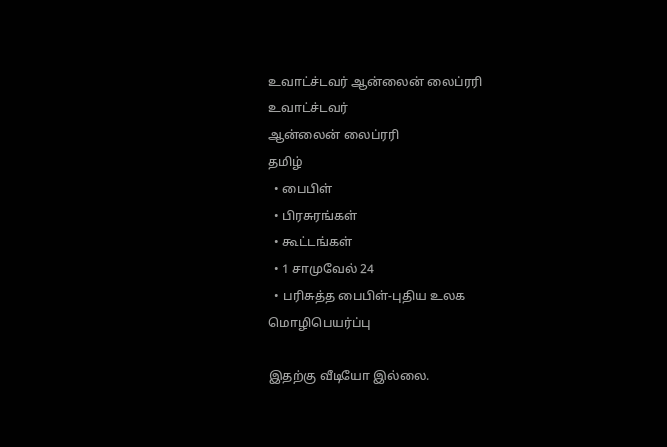உவாட்ச்டவர் ஆன்லைன் லைப்ரரி
உவாட்ச்டவர்
ஆன்லைன் லைப்ரரி
தமிழ்
  • பைபிள்
  • பிரசுரங்கள்
  • கூட்டங்கள்
  • 1 சாமுவேல் 24
  • பரிசுத்த பைபிள்-புதிய உலக மொழிபெயர்ப்பு

இதற்கு வீடியோ இல்லை.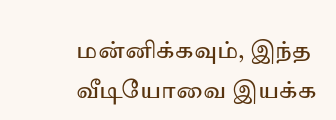மன்னிக்கவும், இந்த வீடியோவை இயக்க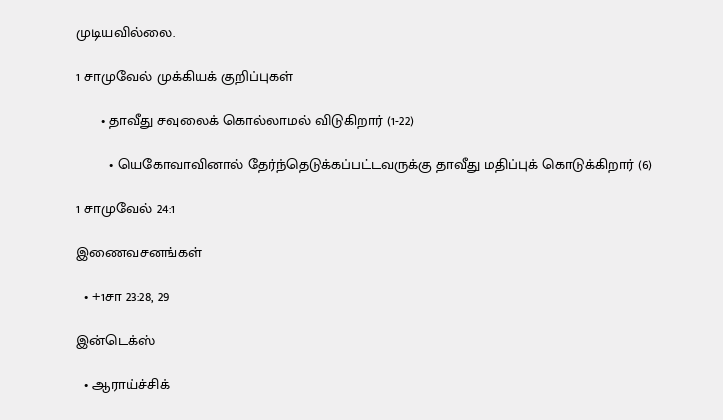முடியவில்லை.

1 சாமுவேல் முக்கியக் குறிப்புகள்

      • தாவீது சவுலைக் கொல்லாமல் விடுகிறார் (1-22)

        • யெகோவாவினால் தேர்ந்தெடுக்கப்பட்டவருக்கு தாவீது மதிப்புக் கொடுக்கிறார் (6)

1 சாமுவேல் 24:1

இணைவசனங்கள்

  • +1சா 23:28, 29

இன்டெக்ஸ்

  • ஆராய்ச்சிக்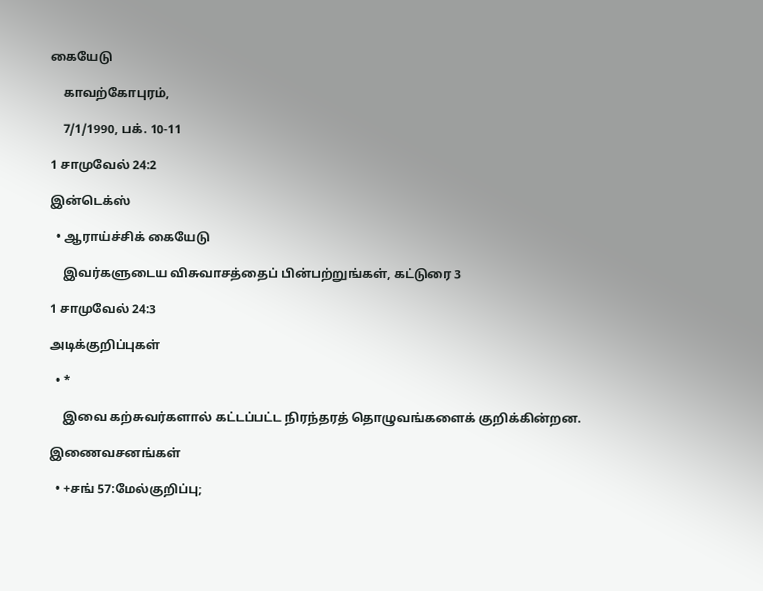கையேடு

    காவற்கோபுரம்,

    7/1/1990, பக். 10-11

1 சாமுவேல் 24:2

இன்டெக்ஸ்

  • ஆராய்ச்சிக் கையேடு

    இவர்களுடைய விசுவாசத்தைப் பின்பற்றுங்கள், கட்டுரை 3

1 சாமுவேல் 24:3

அடிக்குறிப்புகள்

  • *

    இவை கற்சுவர்களால் கட்டப்பட்ட நிரந்தரத் தொழுவங்களைக் குறிக்கின்றன.

இணைவசனங்கள்

  • +சங் 57:மேல்குறிப்பு;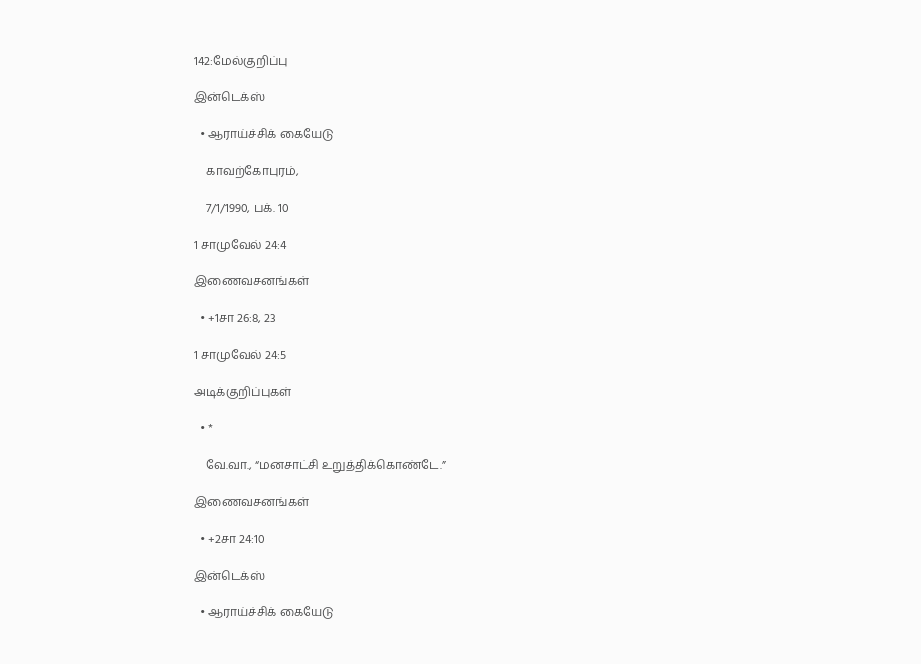142:மேல்குறிப்பு

இன்டெக்ஸ்

  • ஆராய்ச்சிக் கையேடு

    காவற்கோபுரம்,

    7/1/1990, பக். 10

1 சாமுவேல் 24:4

இணைவசனங்கள்

  • +1சா 26:8, 23

1 சாமுவேல் 24:5

அடிக்குறிப்புகள்

  • *

    வே.வா., “மனசாட்சி உறுத்திக்கொண்டே.”

இணைவசனங்கள்

  • +2சா 24:10

இன்டெக்ஸ்

  • ஆராய்ச்சிக் கையேடு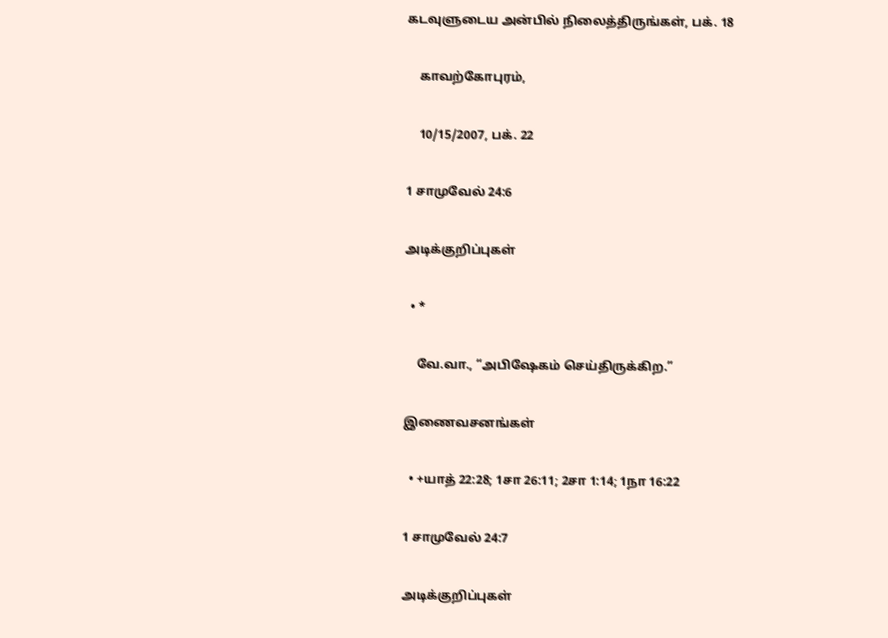கடவுளுடைய அன்பில் நிலைத்திருங்கள், பக். 18

    காவற்கோபுரம்,

    10/15/2007, பக். 22

1 சாமுவேல் 24:6

அடிக்குறிப்புகள்

  • *

    வே.வா., “அபிஷேகம் செய்திருக்கிற.”

இணைவசனங்கள்

  • +யாத் 22:28; 1சா 26:11; 2சா 1:14; 1நா 16:22

1 சாமுவேல் 24:7

அடிக்குறிப்புகள்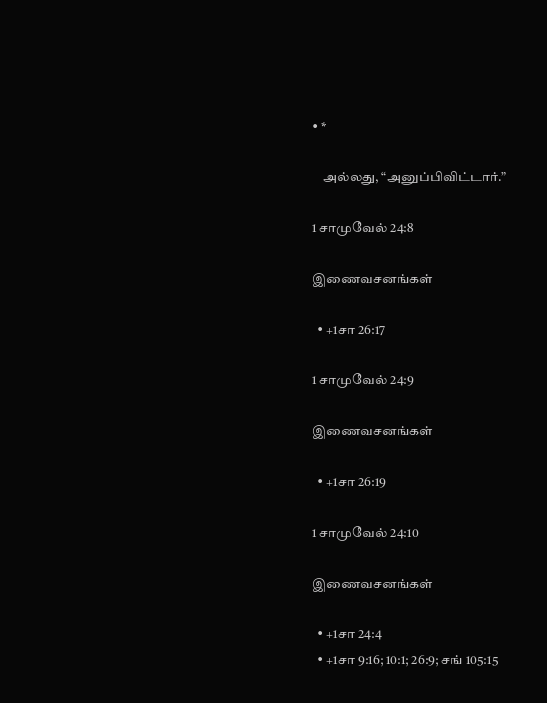• *

    அல்லது, “அனுப்பிவிட்டார்.”

1 சாமுவேல் 24:8

இணைவசனங்கள்

  • +1சா 26:17

1 சாமுவேல் 24:9

இணைவசனங்கள்

  • +1சா 26:19

1 சாமுவேல் 24:10

இணைவசனங்கள்

  • +1சா 24:4
  • +1சா 9:16; 10:1; 26:9; சங் 105:15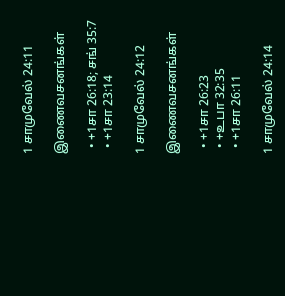1 சாமுவேல் 24:11

இணைவசனங்கள்

  • +1சா 26:18; சங் 35:7
  • +1சா 23:14

1 சாமுவேல் 24:12

இணைவசனங்கள்

  • +1சா 26:23
  • +உபா 32:35
  • +1சா 26:11

1 சாமுவேல் 24:14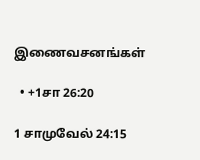இணைவசனங்கள்

  • +1சா 26:20

1 சாமுவேல் 24:15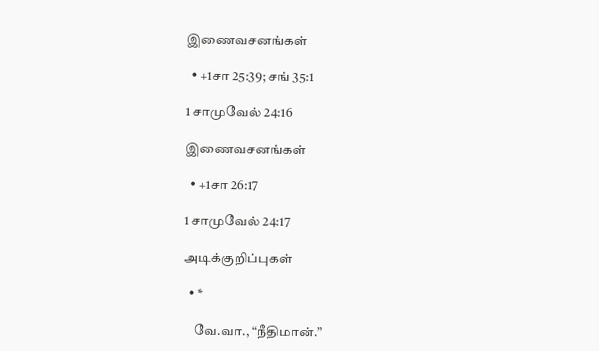இணைவசனங்கள்

  • +1சா 25:39; சங் 35:1

1 சாமுவேல் 24:16

இணைவசனங்கள்

  • +1சா 26:17

1 சாமுவேல் 24:17

அடிக்குறிப்புகள்

  • *

    வே.வா., “நீதிமான்.”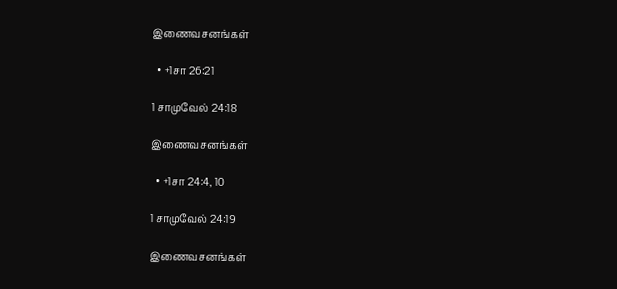இணைவசனங்கள்

  • +1சா 26:21

1 சாமுவேல் 24:18

இணைவசனங்கள்

  • +1சா 24:4, 10

1 சாமுவேல் 24:19

இணைவசனங்கள்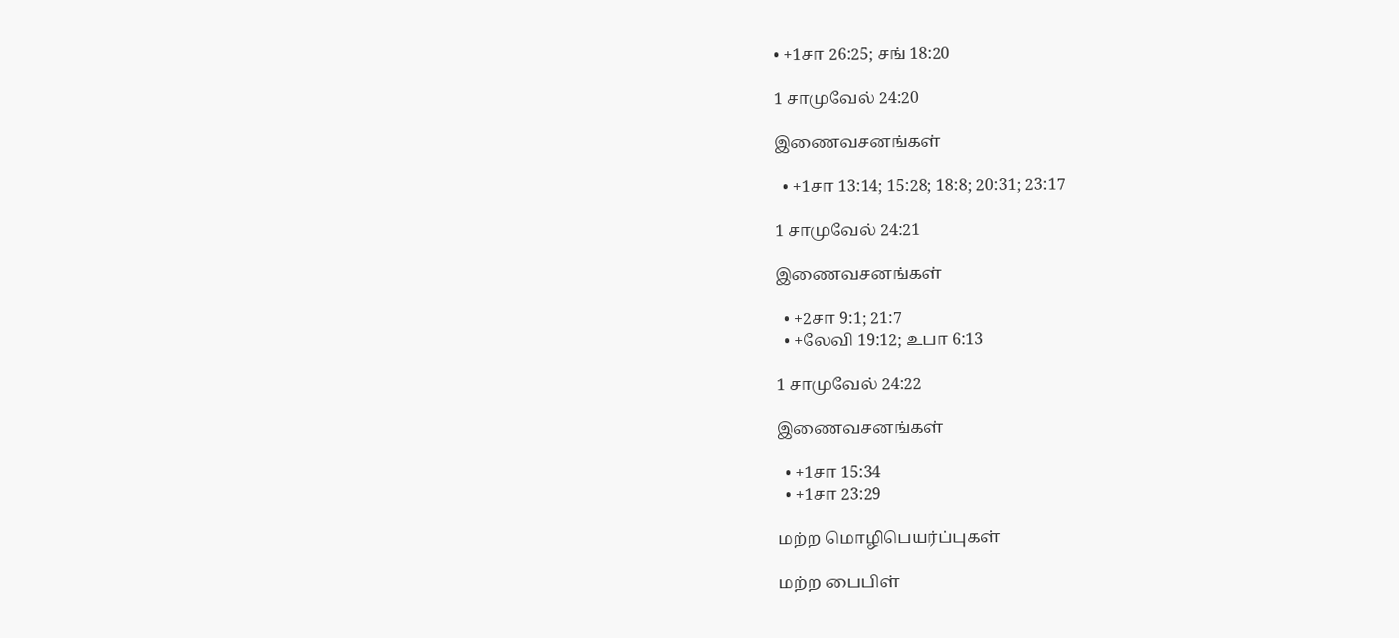• +1சா 26:25; சங் 18:20

1 சாமுவேல் 24:20

இணைவசனங்கள்

  • +1சா 13:14; 15:28; 18:8; 20:31; 23:17

1 சாமுவேல் 24:21

இணைவசனங்கள்

  • +2சா 9:1; 21:7
  • +லேவி 19:12; உபா 6:13

1 சாமுவேல் 24:22

இணைவசனங்கள்

  • +1சா 15:34
  • +1சா 23:29

மற்ற மொழிபெயர்ப்புகள்

மற்ற பைபிள்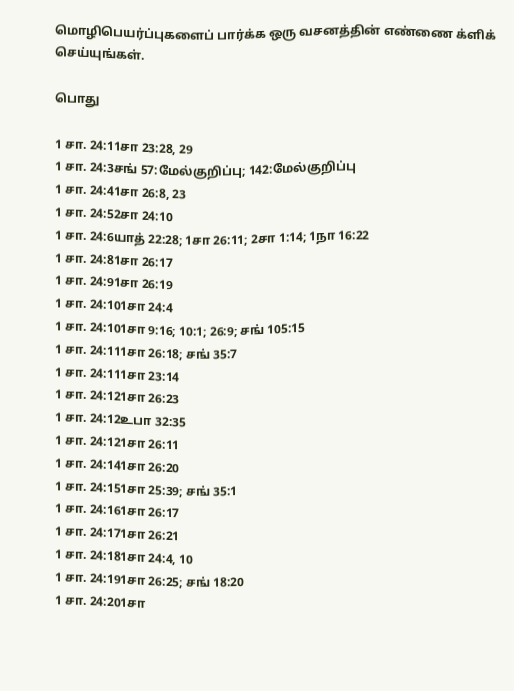மொழிபெயர்ப்புகளைப் பார்க்க ஒரு வசனத்தின் எண்ணை க்ளிக் செய்யுங்கள்.

பொது

1 சா. 24:11சா 23:28, 29
1 சா. 24:3சங் 57:மேல்குறிப்பு; 142:மேல்குறிப்பு
1 சா. 24:41சா 26:8, 23
1 சா. 24:52சா 24:10
1 சா. 24:6யாத் 22:28; 1சா 26:11; 2சா 1:14; 1நா 16:22
1 சா. 24:81சா 26:17
1 சா. 24:91சா 26:19
1 சா. 24:101சா 24:4
1 சா. 24:101சா 9:16; 10:1; 26:9; சங் 105:15
1 சா. 24:111சா 26:18; சங் 35:7
1 சா. 24:111சா 23:14
1 சா. 24:121சா 26:23
1 சா. 24:12உபா 32:35
1 சா. 24:121சா 26:11
1 சா. 24:141சா 26:20
1 சா. 24:151சா 25:39; சங் 35:1
1 சா. 24:161சா 26:17
1 சா. 24:171சா 26:21
1 சா. 24:181சா 24:4, 10
1 சா. 24:191சா 26:25; சங் 18:20
1 சா. 24:201சா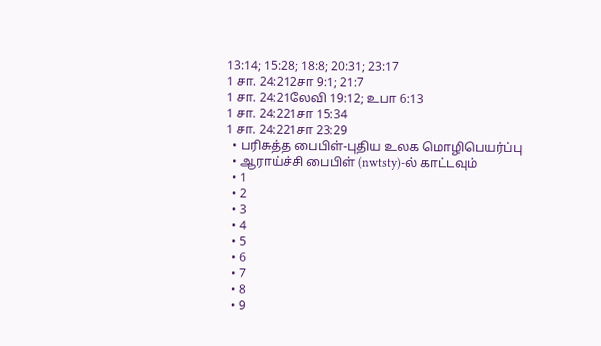13:14; 15:28; 18:8; 20:31; 23:17
1 சா. 24:212சா 9:1; 21:7
1 சா. 24:21லேவி 19:12; உபா 6:13
1 சா. 24:221சா 15:34
1 சா. 24:221சா 23:29
  • பரிசுத்த பைபிள்-புதிய உலக மொழிபெயர்ப்பு
  • ஆராய்ச்சி பைபிள் (nwtsty)-ல் காட்டவும்
  • 1
  • 2
  • 3
  • 4
  • 5
  • 6
  • 7
  • 8
  • 9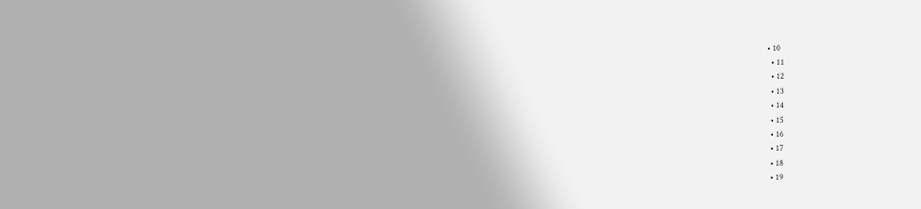• 10
  • 11
  • 12
  • 13
  • 14
  • 15
  • 16
  • 17
  • 18
  • 19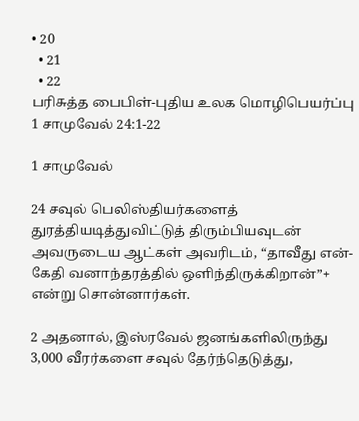• 20
  • 21
  • 22
பரிசுத்த பைபிள்-புதிய உலக மொழிபெயர்ப்பு
1 சாமுவேல் 24:1-22

1 சாமுவேல்

24 சவுல் பெலிஸ்தியர்களைத் துரத்தியடித்துவிட்டுத் திரும்பியவுடன் அவருடைய ஆட்கள் அவரிடம், “தாவீது என்-கேதி வனாந்தரத்தில் ஒளிந்திருக்கிறான்”+ என்று சொன்னார்கள்.

2 அதனால், இஸ்ரவேல் ஜனங்களிலிருந்து 3,000 வீரர்களை சவுல் தேர்ந்தெடுத்து,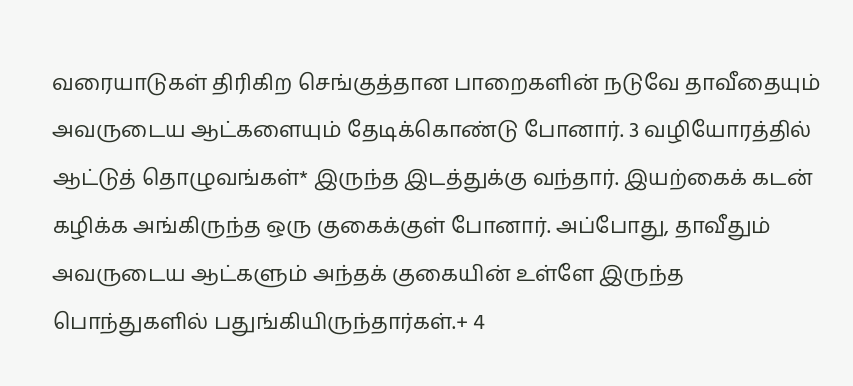வரையாடுகள் திரிகிற செங்குத்தான பாறைகளின் நடுவே தாவீதையும் அவருடைய ஆட்களையும் தேடிக்கொண்டு போனார். 3 வழியோரத்தில் ஆட்டுத் தொழுவங்கள்* இருந்த இடத்துக்கு வந்தார். இயற்கைக் கடன் கழிக்க அங்கிருந்த ஒரு குகைக்குள் போனார். அப்போது, தாவீதும் அவருடைய ஆட்களும் அந்தக் குகையின் உள்ளே இருந்த பொந்துகளில் பதுங்கியிருந்தார்கள்.+ 4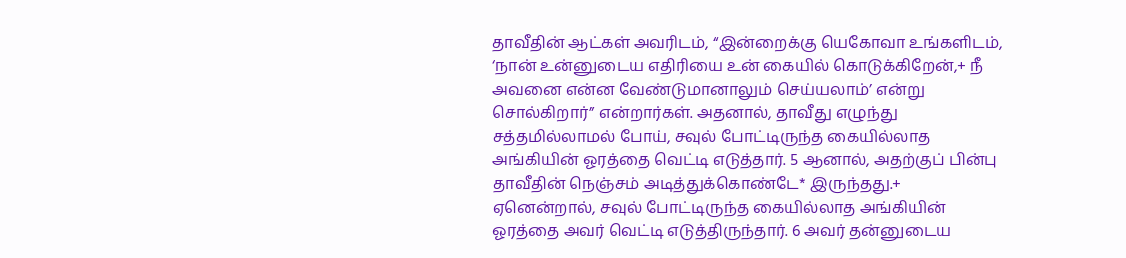தாவீதின் ஆட்கள் அவரிடம், “இன்றைக்கு யெகோவா உங்களிடம், ‘நான் உன்னுடைய எதிரியை உன் கையில் கொடுக்கிறேன்,+ நீ அவனை என்ன வேண்டுமானாலும் செய்யலாம்’ என்று சொல்கிறார்” என்றார்கள். அதனால், தாவீது எழுந்து சத்தமில்லாமல் போய், சவுல் போட்டிருந்த கையில்லாத அங்கியின் ஓரத்தை வெட்டி எடுத்தார். 5 ஆனால், அதற்குப் பின்பு தாவீதின் நெஞ்சம் அடித்துக்கொண்டே* இருந்தது.+ ஏனென்றால், சவுல் போட்டிருந்த கையில்லாத அங்கியின் ஓரத்தை அவர் வெட்டி எடுத்திருந்தார். 6 அவர் தன்னுடைய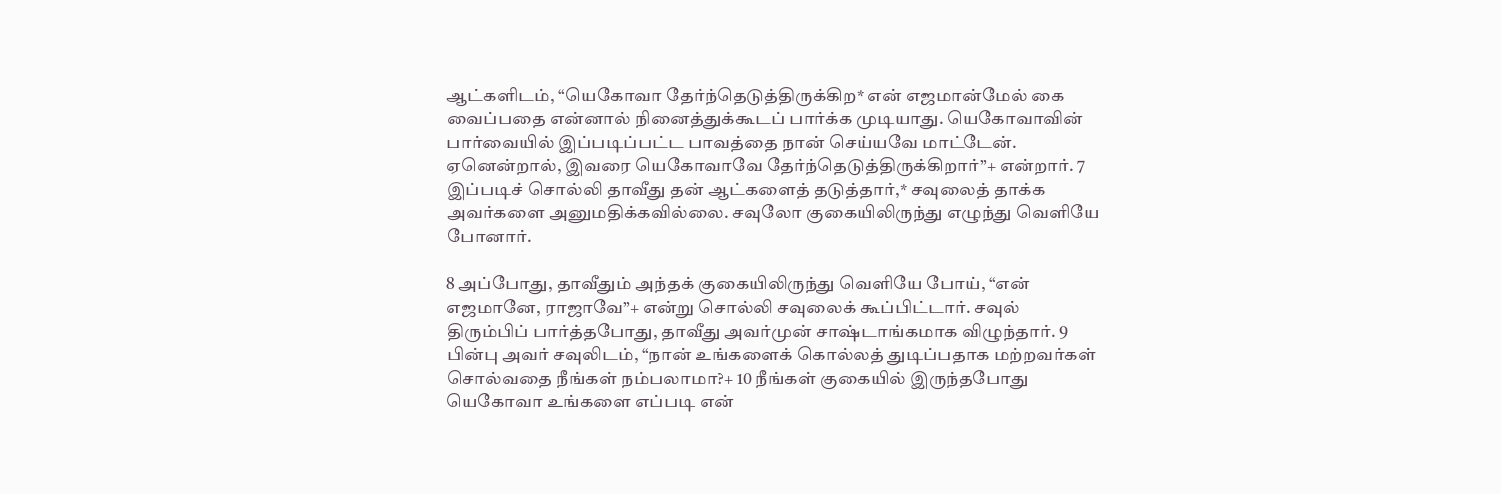ஆட்களிடம், “யெகோவா தேர்ந்தெடுத்திருக்கிற* என் எஜமான்மேல் கை வைப்பதை என்னால் நினைத்துக்கூடப் பார்க்க முடியாது. யெகோவாவின் பார்வையில் இப்படிப்பட்ட பாவத்தை நான் செய்யவே மாட்டேன். ஏனென்றால், இவரை யெகோவாவே தேர்ந்தெடுத்திருக்கிறார்”+ என்றார். 7 இப்படிச் சொல்லி தாவீது தன் ஆட்களைத் தடுத்தார்,* சவுலைத் தாக்க அவர்களை அனுமதிக்கவில்லை. சவுலோ குகையிலிருந்து எழுந்து வெளியே போனார்.

8 அப்போது, தாவீதும் அந்தக் குகையிலிருந்து வெளியே போய், “என் எஜமானே, ராஜாவே”+ என்று சொல்லி சவுலைக் கூப்பிட்டார். சவுல் திரும்பிப் பார்த்தபோது, தாவீது அவர்முன் சாஷ்டாங்கமாக விழுந்தார். 9 பின்பு அவர் சவுலிடம், “நான் உங்களைக் கொல்லத் துடிப்பதாக மற்றவர்கள் சொல்வதை நீங்கள் நம்பலாமா?+ 10 நீங்கள் குகையில் இருந்தபோது யெகோவா உங்களை எப்படி என்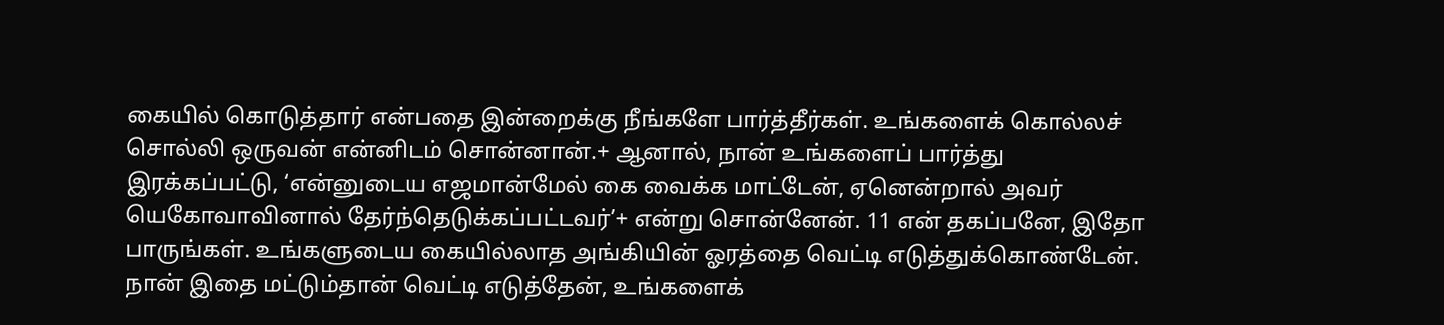கையில் கொடுத்தார் என்பதை இன்றைக்கு நீங்களே பார்த்தீர்கள். உங்களைக் கொல்லச் சொல்லி ஒருவன் என்னிடம் சொன்னான்.+ ஆனால், நான் உங்களைப் பார்த்து இரக்கப்பட்டு, ‘என்னுடைய எஜமான்மேல் கை வைக்க மாட்டேன், ஏனென்றால் அவர் யெகோவாவினால் தேர்ந்தெடுக்கப்பட்டவர்’+ என்று சொன்னேன். 11 என் தகப்பனே, இதோ பாருங்கள். உங்களுடைய கையில்லாத அங்கியின் ஓரத்தை வெட்டி எடுத்துக்கொண்டேன். நான் இதை மட்டும்தான் வெட்டி எடுத்தேன், உங்களைக்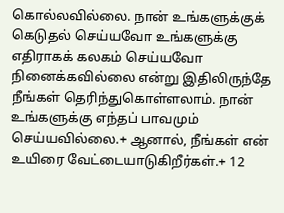கொல்லவில்லை. நான் உங்களுக்குக் கெடுதல் செய்யவோ உங்களுக்கு எதிராகக் கலகம் செய்யவோ நினைக்கவில்லை என்று இதிலிருந்தே நீங்கள் தெரிந்துகொள்ளலாம். நான் உங்களுக்கு எந்தப் பாவமும் செய்யவில்லை.+ ஆனால், நீங்கள் என் உயிரை வேட்டையாடுகிறீர்கள்.+ 12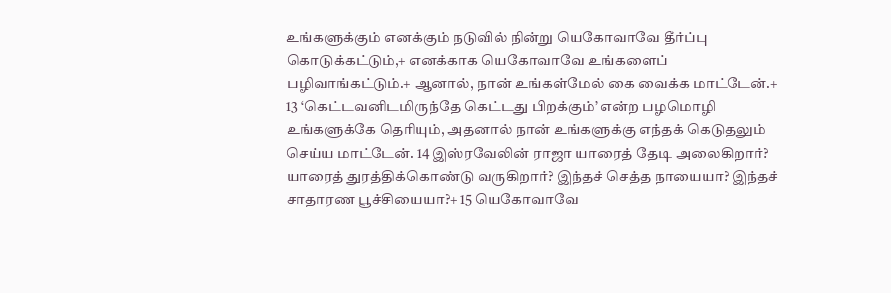உங்களுக்கும் எனக்கும் நடுவில் நின்று யெகோவாவே தீர்ப்பு கொடுக்கட்டும்,+ எனக்காக யெகோவாவே உங்களைப் பழிவாங்கட்டும்.+ ஆனால், நான் உங்கள்மேல் கை வைக்க மாட்டேன்.+ 13 ‘கெட்டவனிடமிருந்தே கெட்டது பிறக்கும்’ என்ற பழமொழி உங்களுக்கே தெரியும், அதனால் நான் உங்களுக்கு எந்தக் கெடுதலும் செய்ய மாட்டேன். 14 இஸ்ரவேலின் ராஜா யாரைத் தேடி அலைகிறார்? யாரைத் துரத்திக்கொண்டு வருகிறார்? இந்தச் செத்த நாயையா? இந்தச் சாதாரண பூச்சியையா?+ 15 யெகோவாவே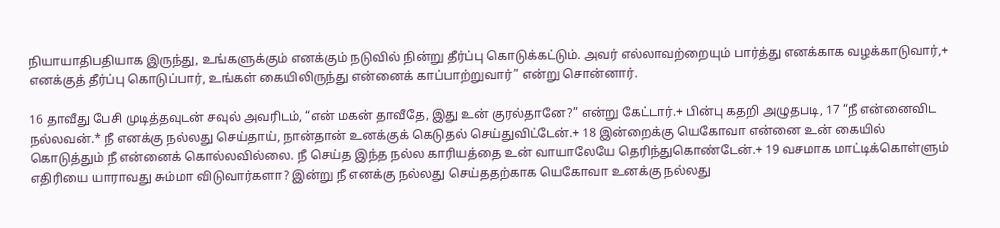நியாயாதிபதியாக இருந்து, உங்களுக்கும் எனக்கும் நடுவில் நின்று தீர்ப்பு கொடுக்கட்டும். அவர் எல்லாவற்றையும் பார்த்து எனக்காக வழக்காடுவார்,+ எனக்குத் தீர்ப்பு கொடுப்பார், உங்கள் கையிலிருந்து என்னைக் காப்பாற்றுவார்” என்று சொன்னார்.

16 தாவீது பேசி முடித்தவுடன் சவுல் அவரிடம், “என் மகன் தாவீதே, இது உன் குரல்தானே?” என்று கேட்டார்.+ பின்பு கதறி அழுதபடி, 17 “நீ என்னைவிட நல்லவன்.* நீ எனக்கு நல்லது செய்தாய், நான்தான் உனக்குக் கெடுதல் செய்துவிட்டேன்.+ 18 இன்றைக்கு யெகோவா என்னை உன் கையில் கொடுத்தும் நீ என்னைக் கொல்லவில்லை. நீ செய்த இந்த நல்ல காரியத்தை உன் வாயாலேயே தெரிந்துகொண்டேன்.+ 19 வசமாக மாட்டிக்கொள்ளும் எதிரியை யாராவது சும்மா விடுவார்களா? இன்று நீ எனக்கு நல்லது செய்ததற்காக யெகோவா உனக்கு நல்லது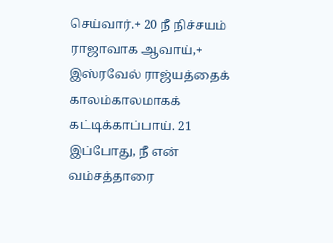செய்வார்.+ 20 நீ நிச்சயம் ராஜாவாக ஆவாய்,+ இஸ்ரவேல் ராஜ்யத்தைக் காலம்காலமாகக் கட்டிக்காப்பாய். 21 இப்போது, நீ என் வம்சத்தாரை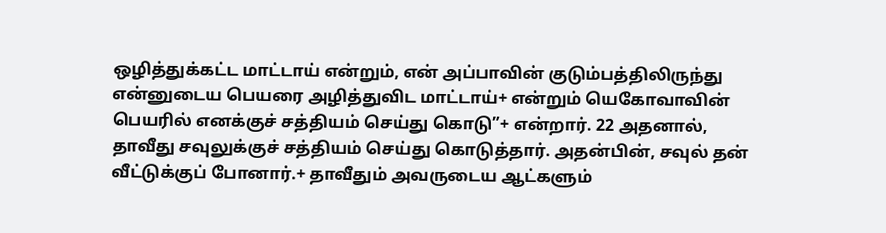ஒழித்துக்கட்ட மாட்டாய் என்றும், என் அப்பாவின் குடும்பத்திலிருந்து என்னுடைய பெயரை அழித்துவிட மாட்டாய்+ என்றும் யெகோவாவின் பெயரில் எனக்குச் சத்தியம் செய்து கொடு”+ என்றார். 22 அதனால், தாவீது சவுலுக்குச் சத்தியம் செய்து கொடுத்தார். அதன்பின், சவுல் தன் வீட்டுக்குப் போனார்.+ தாவீதும் அவருடைய ஆட்களும்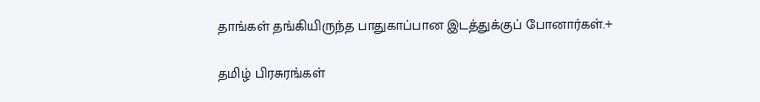தாங்கள் தங்கியிருந்த பாதுகாப்பான இடத்துக்குப் போனார்கள்.+

தமிழ் பிரசுரங்கள்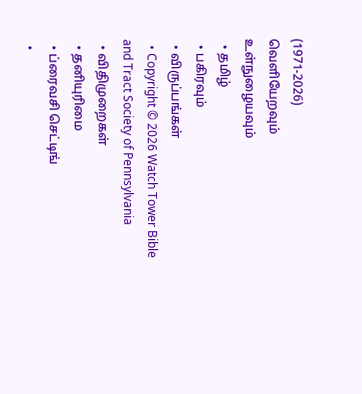(1971-2026)
வெளியேறவும்
உள்நுழையவும்
  • தமிழ்
  • பகிரவும்
  • விருப்பங்கள்
  • Copyright © 2026 Watch Tower Bible and Tract Society of Pennsylvania
  • விதிமுறைகள்
  • தனியுரிமை
  • ப்ரைவசி செட்டிங்
  •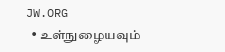JW.ORG
  • உள்நுழையவும்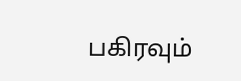பகிரவும்